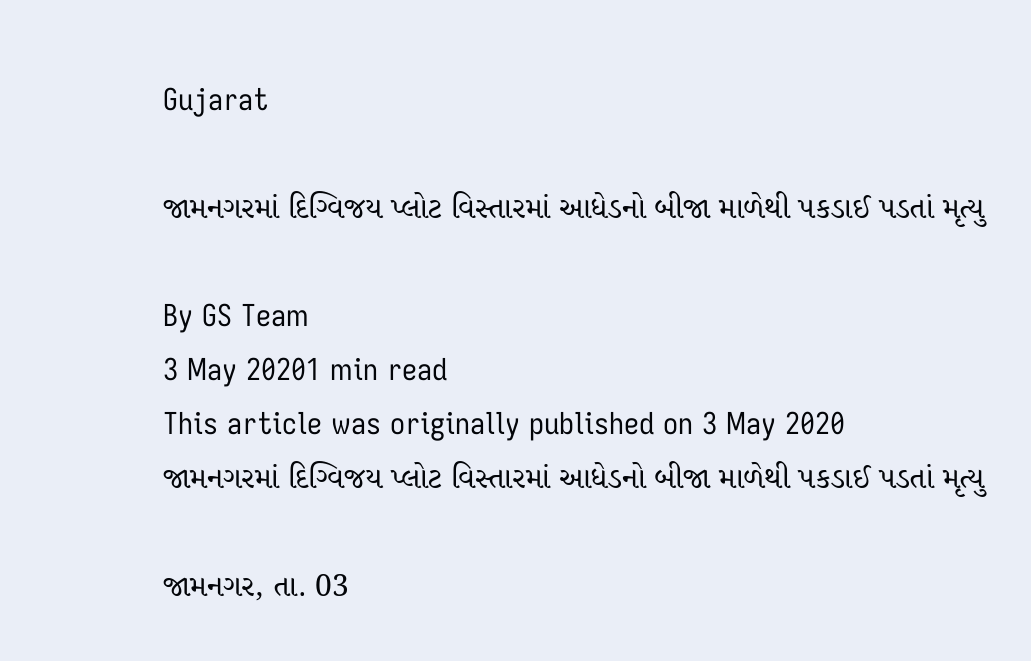Gujarat

જામનગરમાં દિગ્વિજય પ્લોટ વિસ્તારમાં આધેડનો બીજા માળેથી પકડાઈ પડતાં મૃત્યુ

By GS Team
3 May 20201 min read
This article was originally published on 3 May 2020
જામનગરમાં દિગ્વિજય પ્લોટ વિસ્તારમાં આધેડનો બીજા માળેથી પકડાઈ પડતાં મૃત્યુ

જામનગર, તા. 03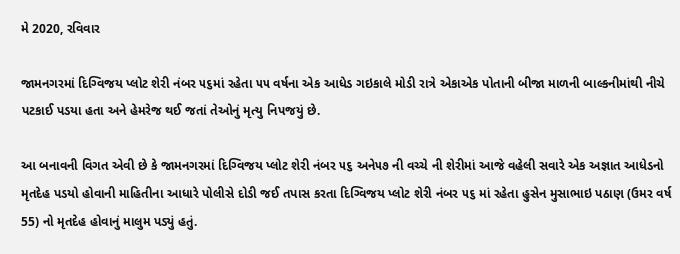મે 2020, રવિવાર

જામનગરમાં દિગ્વિજય પ્લોટ શેરી નંબર ૫૬માં રહેતા ૫૫ વર્ષના એક આધેડ ગઇકાલે મોડી રાત્રે એકાએક પોતાની બીજા માળની બાલ્કનીમાંથી નીચે પટકાઈ પડયા હતા અને હેમરેજ થઈ જતાં તેઓનું મૃત્યુ નિપજયું છે.

આ બનાવની વિગત એવી છે કે જામનગરમાં દિગ્વિજય પ્લોટ શેરી નંબર ૫૬ અને૫૭ ની વચ્ચે ની શેરીમાં આજે વહેલી સવારે એક અજ્ઞાત આધેડનો મૃતદેહ પડયો હોવાની માહિતીના આધારે પોલીસે દોડી જઈ તપાસ કરતા દિગ્વિજય પ્લોટ શેરી નંબર ૫૬ માં રહેતા હુસેન મુસાભાઇ પઠાણ (ઉમર વર્ષ 55) નો મૃતદેહ હોવાનું માલુમ પડ્યું હતું.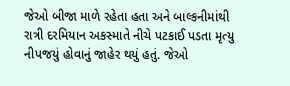જેઓ બીજા માળે રહેતા હતા અને બાલ્કનીમાંથી રાત્રી દરમિયાન અકસ્માતે નીચે પટકાઈ પડતા મૃત્યુ નીપજયું હોવાનું જાહેર થયું હતું. જેઓ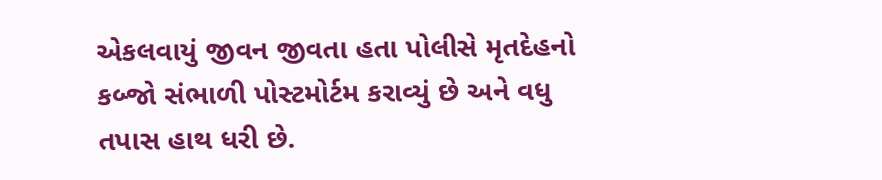એકલવાયું જીવન જીવતા હતા પોલીસે મૃતદેહનો કબ્જો સંભાળી પોસ્ટમોર્ટમ કરાવ્યું છે અને વધુ તપાસ હાથ ધરી છે.